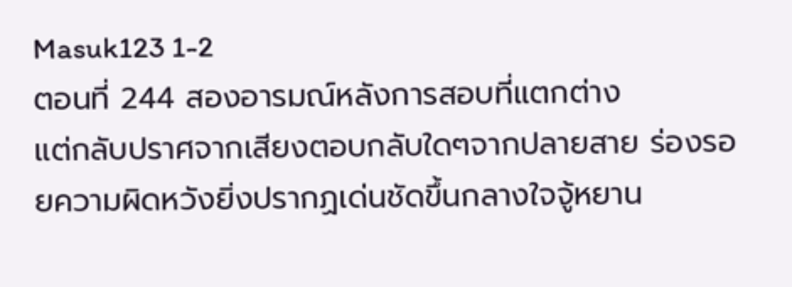Masuk123 1-2
ตอนที่ 244 สองอารมณ์หลังการสอบที่แตกต่าง
แต่กลับปราศจากเสียงตอบกลับใดๆจากปลายสาย ร่องรอยความผิดหวังยิ่งปรากฏเด่นชัดขึ้นกลางใจจู้หยาน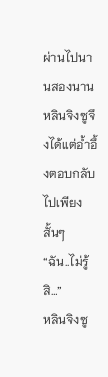ผ่านไปนานสองนาน หลินจิงซูจึงได้แต่อ้ำอึ้งตอบกลับไปเพียงสั้นๆ
“ฉัน..ไม่รู้สิ…”
หลินจิงซู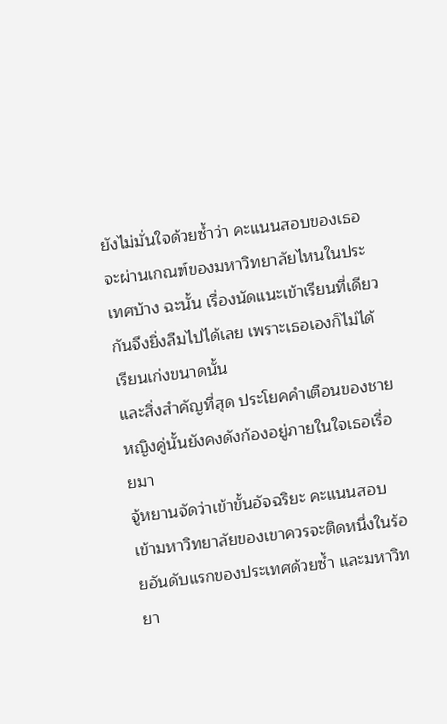ยังไม่มั่นใจด้วยซ้ำว่า คะแนนสอบของเธอจะผ่านเกณฑ์ของมหาวิทยาลัยไหนในประเทศบ้าง ฉะนั้น เรื่องนัดแนะเข้าเรียนที่เดียวกันจึงยิ่งลืมไปได้เลย เพราะเธอเองก็ไม่ได้เรียนเก่งขนาดนั้น
และสิ่งสำคัญที่สุด ประโยคคำเตือนของชายหญิงคู่นั้นยังคงดังก้องอยู่ภายในใจเธอเรื่อยมา
จู้หยานจัดว่าเข้าขั้นอัจฉริยะ คะแนนสอบเข้ามหาวิทยาลัยของเขาควรจะติดหนึ่งในร้อยอันดับแรกของประเทศด้วยซ้ำ และมหาวิทยา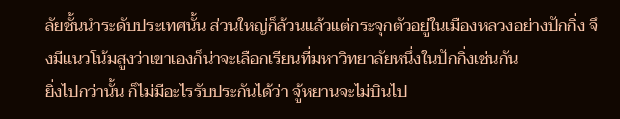ลัยชั้นนำระดับประเทศนั้น ส่วนใหญ่ก็ล้วนแล้วแต่กระจุกตัวอยู่ในเมืองหลวงอย่างปักกิ่ง จึงมีแนวโน้มสูงว่าเขาเองก็น่าจะเลือกเรียนที่มหาวิทยาลัยหนึ่งในปักกิ่งเช่นกัน
ยิ่งไปกว่านั้น ก็ไม่มีอะไรรับประกันได้ว่า จู้หยานจะไม่บินไป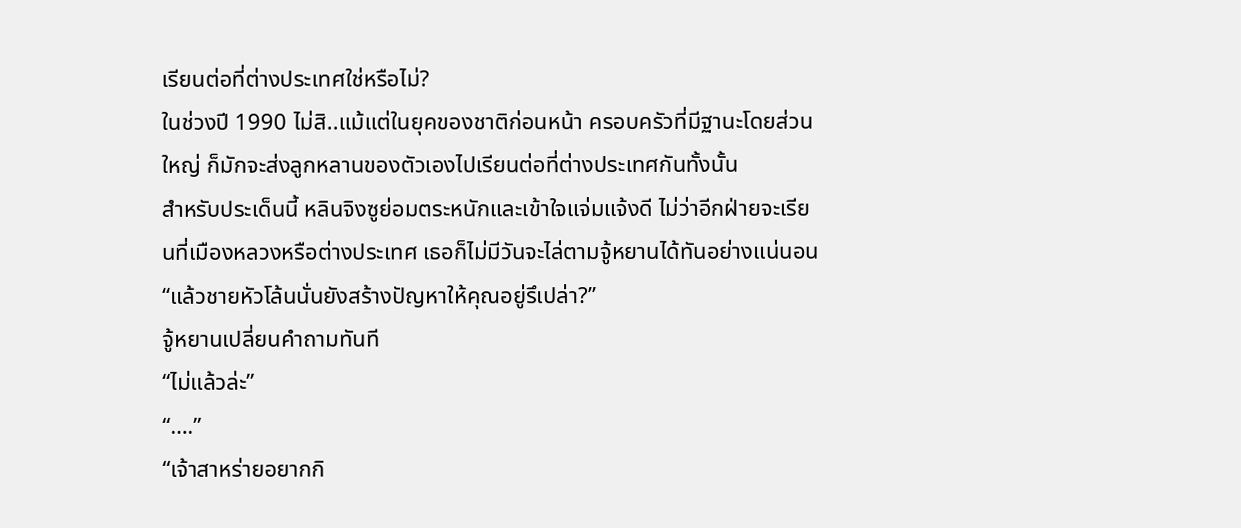เรียนต่อที่ต่างประเทศใช่หรือไม่?
ในช่วงปี 1990 ไม่สิ..แม้แต่ในยุคของชาติก่อนหน้า ครอบครัวที่มีฐานะโดยส่วนใหญ่ ก็มักจะส่งลูกหลานของตัวเองไปเรียนต่อที่ต่างประเทศกันทั้งนั้น
สำหรับประเด็นนี้ หลินจิงซูย่อมตระหนักและเข้าใจแจ่มแจ้งดี ไม่ว่าอีกฝ่ายจะเรียนที่เมืองหลวงหรือต่างประเทศ เธอก็ไม่มีวันจะไล่ตามจู้หยานได้ทันอย่างแน่นอน
“แล้วชายหัวโล้นนั่นยังสร้างปัญหาให้คุณอยู่รึเปล่า?”
จู้หยานเปลี่ยนคำถามทันที
“ไม่แล้วล่ะ”
“….”
“เจ้าสาหร่ายอยากกิ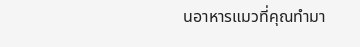นอาหารแมวที่คุณทำมา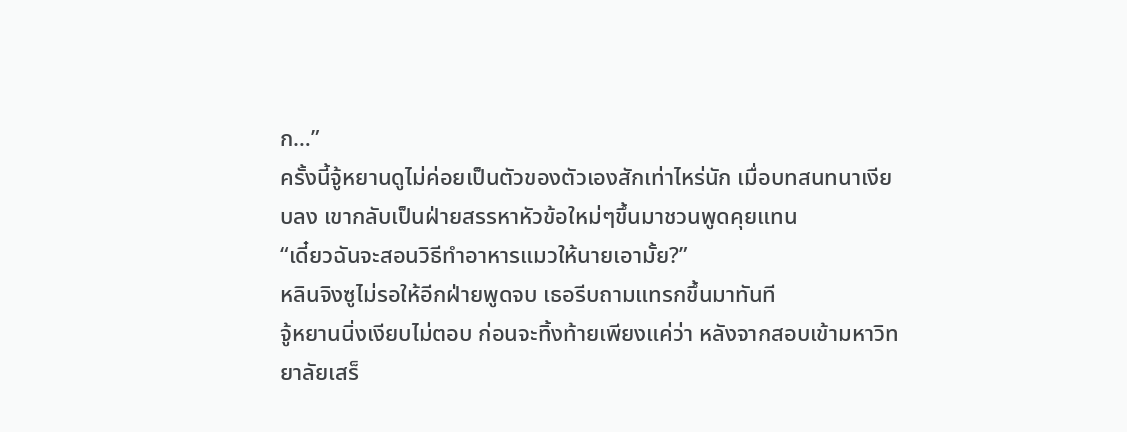ก…”
ครั้งนี้จู้หยานดูไม่ค่อยเป็นตัวของตัวเองสักเท่าไหร่นัก เมื่อบทสนทนาเงียบลง เขากลับเป็นฝ่ายสรรหาหัวข้อใหม่ๆขึ้นมาชวนพูดคุยแทน
“เดี๋ยวฉันจะสอนวิธีทำอาหารแมวให้นายเอามั้ย?”
หลินจิงซูไม่รอให้อีกฝ่ายพูดจบ เธอรีบถามแทรกขึ้นมาทันที
จู้หยานนิ่งเงียบไม่ตอบ ก่อนจะทิ้งท้ายเพียงแค่ว่า หลังจากสอบเข้ามหาวิทยาลัยเสร็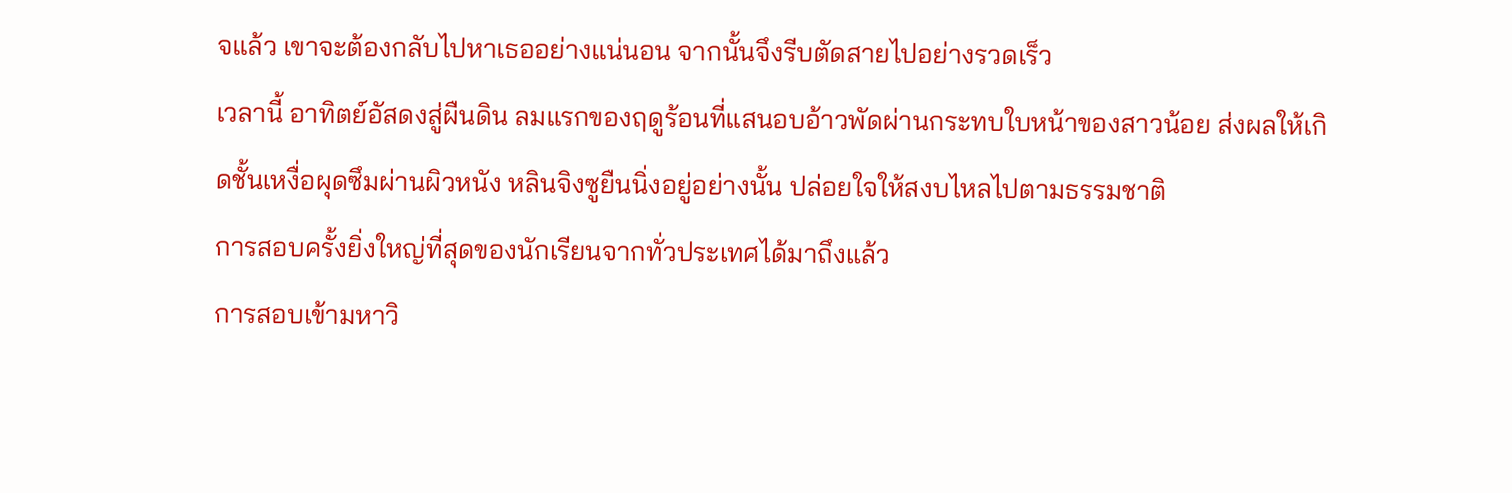จแล้ว เขาจะต้องกลับไปหาเธออย่างแน่นอน จากนั้นจึงรีบตัดสายไปอย่างรวดเร็ว
เวลานี้ อาทิตย์อัสดงสู่ผืนดิน ลมแรกของฤดูร้อนที่แสนอบอ้าวพัดผ่านกระทบใบหน้าของสาวน้อย ส่งผลให้เกิดชั้นเหงื่อผุดซึมผ่านผิวหนัง หลินจิงซูยืนนิ่งอยู่อย่างนั้น ปล่อยใจให้สงบไหลไปตามธรรมชาติ
การสอบครั้งยิ่งใหญ่ที่สุดของนักเรียนจากทั่วประเทศได้มาถึงแล้ว
การสอบเข้ามหาวิ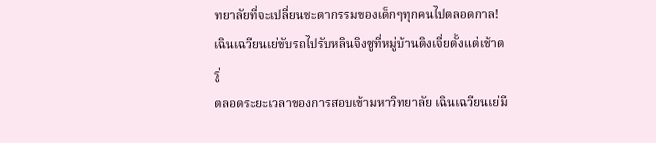ทยาลัยที่จะเปลี่ยนชะตากรรมของเด็กๆทุกคนไปตลอดกาล!
เฉินเฉวียนเย่ขับรถไปรับหลินจิงซูที่หมู่บ้านติงเจี่ยตั้งแต่เช้าตรู่
ตลอดระยะเวลาของการสอบเข้ามหาวิทยาลัย เฉินเฉวียนเย่มี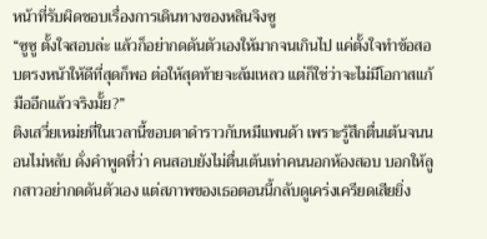หน้าที่รับผิดชอบเรื่องการเดินทางของหลินจิงซู
“ซูซู ตั้งใจสอบล่ะ แล้วก็อย่ากดดันตัวเองให้มากจนเกินไป แค่ตั้งใจทำข้อสอบตรงหน้าให้ดีที่สุดก็พอ ต่อให้สุดท้ายจะล้มเหลว แต่ก็ใช่ว่าจะไม่มีโอกาสแก้มืออีกแล้วจริงมั้ย?”
ติงเสวี่ยเหม่ยที่ในเวลานี้ขอบตาดำราวกับหมีแพนด้า เพราะรู้สึกตื่นเต้นจนนอนไม่หลับ ดั่งคำพูดที่ว่า คนสอบยังไม่ตื่นเต้นเท่าคนนอกห้องสอบ บอกให้ลูกสาวอย่ากดดันตัวเอง แต่สภาพของเธอตอนนี้กลับดูเคร่งเครียดเสียยิ่ง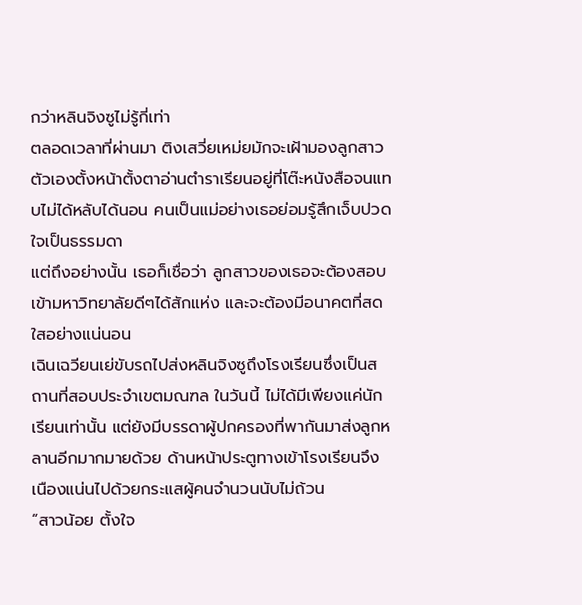กว่าหลินจิงซูไม่รู้กี่เท่า
ตลอดเวลาที่ผ่านมา ติงเสวี่ยเหม่ยมักจะเฝ้ามองลูกสาวตัวเองตั้งหน้าตั้งตาอ่านตำราเรียนอยู่ที่โต๊ะหนังสือจนแทบไม่ได้หลับได้นอน คนเป็นแม่อย่างเธอย่อมรู้สึกเจ็บปวดใจเป็นธรรมดา
แต่ถึงอย่างนั้น เธอก็เชื่อว่า ลูกสาวของเธอจะต้องสอบเข้ามหาวิทยาลัยดีๆได้สักแห่ง และจะต้องมีอนาคตที่สดใสอย่างแน่นอน
เฉินเฉวียนเย่ขับรถไปส่งหลินจิงซูถึงโรงเรียนซึ่งเป็นสถานที่สอบประจำเขตมณฑล ในวันนี้ ไม่ได้มีเพียงแค่นักเรียนเท่านั้น แต่ยังมีบรรดาผู้ปกครองที่พากันมาส่งลูกหลานอีกมากมายด้วย ด้านหน้าประตูทางเข้าโรงเรียนจึง เนืองแน่นไปด้วยกระแสผู้คนจำนวนนับไม่ถ้วน
“สาวน้อย ตั้งใจ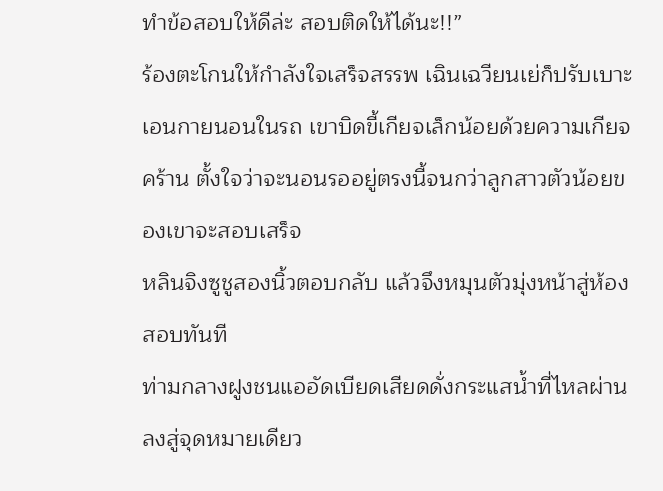ทำข้อสอบให้ดีล่ะ สอบติดให้ได้นะ!!”
ร้องตะโกนให้กำลังใจเสร็จสรรพ เฉินเฉวียนเย่ก็ปรับเบาะเอนกายนอนในรถ เขาบิดขี้เกียจเล็กน้อยด้วยความเกียจคร้าน ตั้งใจว่าจะนอนรออยู่ตรงนี้จนกว่าลูกสาวตัวน้อยของเขาจะสอบเสร็จ
หลินจิงซูชูสองนิ้วตอบกลับ แล้วจึงหมุนตัวมุ่งหน้าสู่ห้องสอบทันที
ท่ามกลางฝูงชนแออัดเบียดเสียดดั่งกระแสน้ำที่ไหลผ่านลงสู่จุดหมายเดียว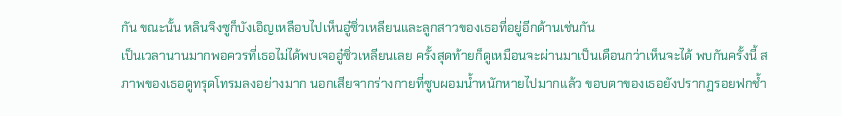กัน ขณะนั้น หลินจิงซูก็บังเอิญเหลือบไปเห็นอู๋ซิ่วเหลียนและลูกสาวของเธอที่อยู่อีกด้านเช่นกัน
เป็นเวลานานมากพอควรที่เธอไม่ได้พบเจออู๋ซิ่วเหลียนเลย ครั้งสุดท้ายก็ดูเหมือนจะผ่านมาเป็นเดือนกว่าเห็นจะได้ พบกันครั้งนี้ สภาพของเธอดูทรุดโทรมลงอย่างมาก นอกเสียจากร่างกายที่ซูบผอมน้ำหนักหายไปมากแล้ว ขอบตาของเธอยังปรากฏรอยฟกช้ำ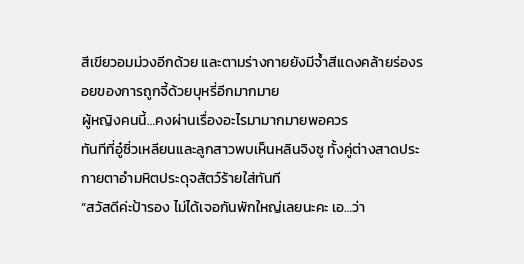สีเขียวอมม่วงอีกด้วย และตามร่างกายยังมีจ้ำสีแดงคล้ายร่องรอยของการถูกจี้ด้วยบุหรี่อีกมากมาย
ผู้หญิงคนนี้…คงผ่านเรื่องอะไรมามากมายพอควร
ทันทีที่อู๋ซิ่วเหลียนและลูกสาวพบเห็นหลินจิงซู ทั้งคู่ต่างสาดประกายตาอำมหิตประดุจสัตว์ร้ายใส่ทันที
“สวัสดีค่ะป้ารอง ไม่ได้เจอกันพักใหญ่เลยนะคะ เอ…ว่า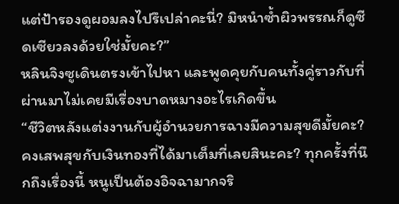แต่ป้ารองดูผอมลงไปรึเปล่าคะนี่? มิหนำซ้ำผิวพรรณก็ดูซีดเซียวลงด้วยใช่มั้ยคะ?”
หลินจิงซูเดินตรงเข้าไปหา และพูดคุยกับคนทั้งคู่ราวกับที่ผ่านมาไม่เคยมีเรื่องบาดหมางอะไรเกิดขึ้น
“ชีวิตหลังแต่งงานกับผู้อำนวยการฉางมีความสุขดีมั้ยคะ? คงเสพสุขกับเงินทองที่ได้มาเต็มที่เลยสินะคะ? ทุกครั้งที่นึกถึงเรื่องนี้ หนูเป็นต้องอิจฉามากจริ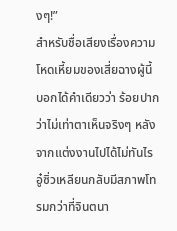งๆ!”
สำหรับชื่อเสียงเรื่องความโหดเหี้ยมของเสี่ยฉางผู้นี้ บอกได้คำเดียวว่า ร้อยปากว่าไม่เท่าตาเห็นจริงๆ หลังจากแต่งงานไปได้ไม่ทันไร อู๋ซิ่วเหลียนกลับมีสภาพโทรมกว่าที่จินตนา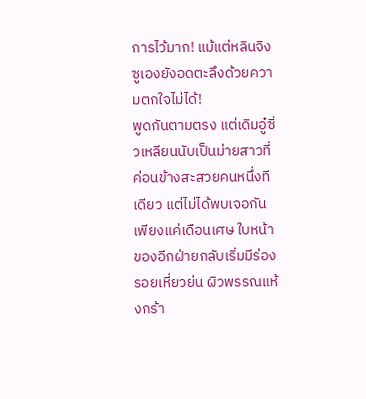การไว้มาก! แม้แต่หลินจิงซูเองยังอดตะลึงด้วยความตกใจไม่ได้!
พูดกันตามตรง แต่เดิมอู๋ซิ่วเหลียนนับเป็นม่ายสาวที่ค่อนข้างสะสวยคนหนึ่งทีเดียว แต่ไม่ได้พบเจอกันเพียงแค่เดือนเศษ ใบหน้าของอีกฝ่ายกลับเริ่มมีร่องรอยเหี่ยวย่น ผิวพรรณแห้งกร้า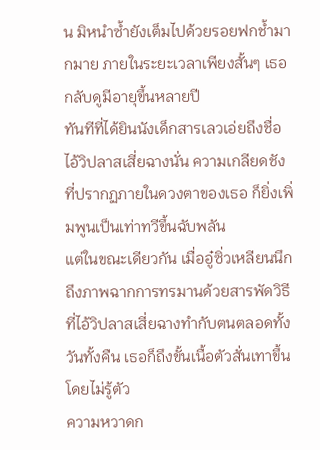น มิหนำซ้ำยังเต็มไปด้วยรอยฟกช้ำมากมาย ภายในระยะเวลาเพียงสั้นๆ เธอกลับดูมีอายุขึ้นหลายปี
ทันทีที่ได้ยินนังเด็กสารเลวเอ่ยถึงชื่อไอ้วิปลาสเสี่ยฉางนั่น ความเกลียดชังที่ปรากฏภายในดวงตาของเธอ ก็ยิ่งเพิ่มพูนเป็นเท่าทวีขึ้นฉับพลัน
แต่ในขณะเดียวกัน เมื่ออู๋ซิ่วเหลียนนึกถึงภาพฉากการทรมานด้วยสารพัดวิธี ที่ไอ้วิปลาสเสี่ยฉางทำกับตนตลอดทั้งวันทั้งคืน เธอก็ถึงขั้นเนื้อตัวสั่นเทาขึ้นโดยไม่รู้ตัว
ความหวาดก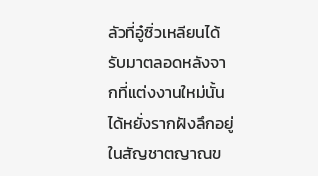ลัวที่อู๋ซิ่วเหลียนได้รับมาตลอดหลังจากที่แต่งงานใหม่นั้น ได้หยั่งรากฝังลึกอยู่ในสัญชาตญาณข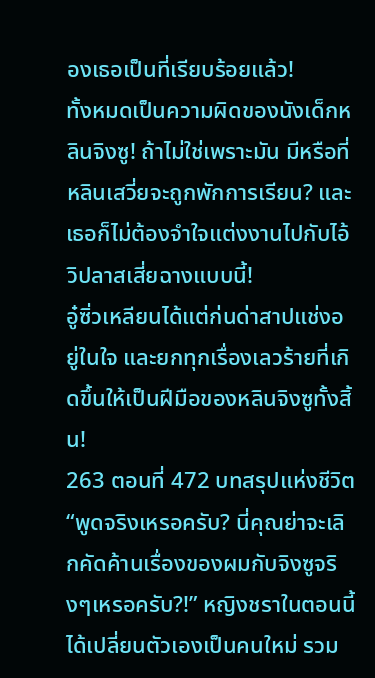องเธอเป็นที่เรียบร้อยแล้ว!
ทั้งหมดเป็นความผิดของนังเด็กหลินจิงซู! ถ้าไม่ใช่เพราะมัน มีหรือที่หลินเสวี่ยจะถูกพักการเรียน? และเธอก็ไม่ต้องจำใจแต่งงานไปกับไอ้วิปลาสเสี่ยฉางแบบนี้!
อู๋ซิ่วเหลียนได้แต่ก่นด่าสาปแช่งอยู่ในใจ และยกทุกเรื่องเลวร้ายที่เกิดขึ้นให้เป็นฝีมือของหลินจิงซูทั้งสิ้น!
263 ตอนที่ 472 บทสรุปแห่งชีวิต “พูดจริงเหรอครับ? นี่คุณย่าจะเลิกคัดค้านเรื่องของผมกับจิงซูจริงๆเหรอครับ?!” หญิงชราในตอนนี้ได้เปลี่ยนตัวเองเป็นคนใหม่ รวม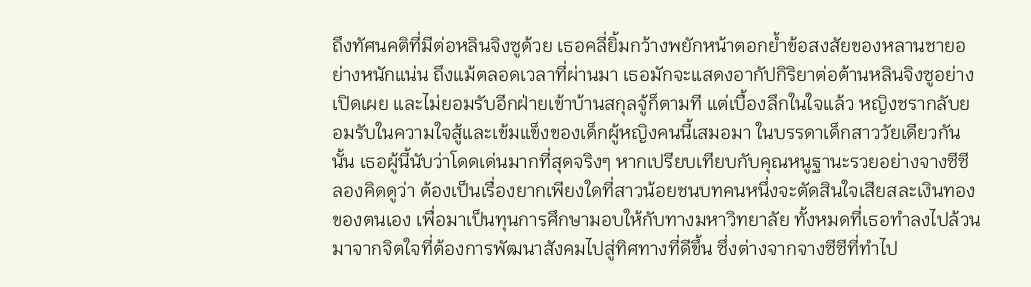ถึงทัศนคติที่มีต่อหลินจิงซูด้วย เธอคลี่ยิ้มกว้างพยักหน้าตอกย้ำข้อสงสัยของหลานชายอย่างหนักแน่น ถึงแม้ตลอดเวลาที่ผ่านมา เธอมักจะแสดงอากัปกิริยาต่อต้านหลินจิงซูอย่างเปิดเผย และไม่ยอมรับอีกฝ่ายเข้าบ้านสกุลจู้ก็ตามที แต่เบื้องลึกในใจแล้ว หญิงชรากลับยอมรับในความใจสู้และเข้มแข็งของเด็กผู้หญิงคนนี้เสมอมา ในบรรดาเด็กสาววัยเดียวกันนั้น เธอผู้นี้นับว่าโดดเด่นมากที่สุดจริงๆ หากเปรียบเทียบกับคุณหนูฐานะรวยอย่างจางซีซี ลองคิดดูว่า ต้องเป็นเรื่องยากเพียงใดที่สาวน้อยชนบทคนหนึ่งจะตัดสินใจเสียสละเงินทองของตนเอง เพื่อมาเป็นทุนการศึกษามอบให้กับทางมหาวิทยาลัย ทั้งหมดที่เธอทำลงไปล้วนมาจากจิตใจที่ต้องการพัฒนาสังคมไปสู่ทิศทางที่ดีขึ้น ซึ่งต่างจากจางซีซีที่ทำไป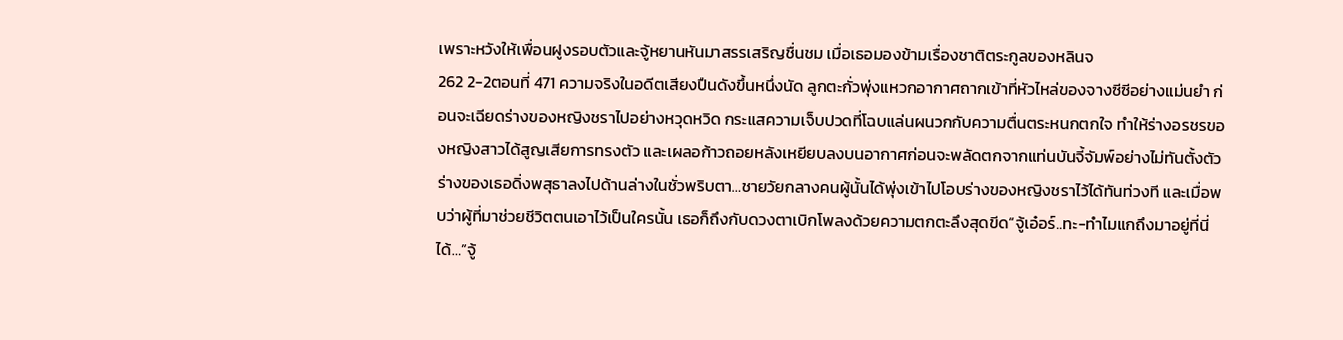เพราะหวังให้เพื่อนฝูงรอบตัวและจู้หยานหันมาสรรเสริญชื่นชม เมื่อเธอมองข้ามเรื่องชาติตระกูลของหลินจ
262 2-2ตอนที่ 471 ความจริงในอดีตเสียงปืนดังขึ้นหนึ่งนัด ลูกตะกั่วพุ่งแหวกอากาศถากเข้าที่หัวไหล่ของจางซีซีอย่างแม่นยำ ก่อนจะเฉียดร่างของหญิงชราไปอย่างหวุดหวิด กระแสความเจ็บปวดที่โฉบแล่นผนวกกับความตื่นตระหนกตกใจ ทำให้ร่างอรชรของหญิงสาวได้สูญเสียการทรงตัว และเผลอก้าวถอยหลังเหยียบลงบนอากาศก่อนจะพลัดตกจากแท่นบันจี้จัมพ์อย่างไม่ทันตั้งตัว ร่างของเธอดิ่งพสุธาลงไปด้านล่างในชั่วพริบตา…ชายวัยกลางคนผู้นั้นได้พุ่งเข้าไปโอบร่างของหญิงชราไว้ได้ทันท่วงที และเมื่อพบว่าผู้ที่มาช่วยชีวิตตนเอาไว้เป็นใครนั้น เธอก็ถึงกับดวงตาเบิกโพลงด้วยความตกตะลึงสุดขีด“จู้เอ๋อร์..ทะ-ทำไมแกถึงมาอยู่ที่นี่ได้…”จู้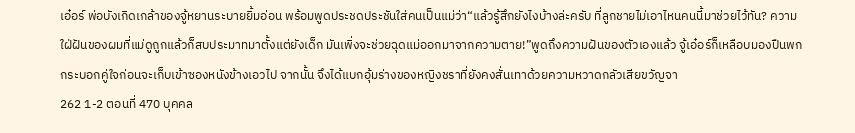เอ๋อร์ พ่อบังเกิดเกล้าของจู้หยานระบายยิ้มอ่อน พร้อมพูดประชดประชันใส่คนเป็นแม่ว่า“แล้วรู้สึกยังไงบ้างล่ะครับ ที่ลูกชายไม่เอาไหนคนนี้มาช่วยไว้ทัน? ความใฝ่ฝันของผมที่แม่ดูถูกแล้วก็สบประมาทมาตั้งแต่ยังเด็ก มันเพิ่งจะช่วยฉุดแม่ออกมาจากความตาย!”พูดถึงความฝันของตัวเองแล้ว จู้เอ๋อร์ก็เหลือบมองปืนพกกระบอกคู่ใจก่อนจะเก็บเข้าซองหนังข้างเอวไป จากนั้น จึงได้แบกอุ้มร่างของหญิงชราที่ยังคงสั่นเทาด้วยความหวาดกลัวเสียขวัญจา
262 1-2 ตอนที่ 470 บุคคล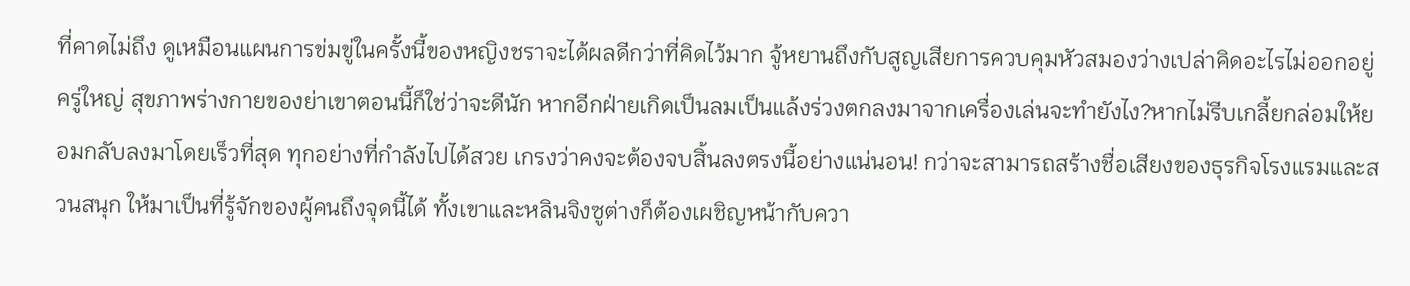ที่คาดไม่ถึง ดูเหมือนแผนการข่มขู่ในครั้งนี้ของหญิงชราจะได้ผลดีกว่าที่คิดไว้มาก จู้หยานถึงกับสูญเสียการควบคุมหัวสมองว่างเปล่าคิดอะไรไม่ออกอยู่ครู่ใหญ่ สุขภาพร่างกายของย่าเขาตอนนี้ก็ใช่ว่าจะดีนัก หากอีกฝ่ายเกิดเป็นลมเป็นแล้งร่วงตกลงมาจากเครื่องเล่นจะทำยังไง?หากไม่รีบเกลี้ยกล่อมให้ยอมกลับลงมาโดยเร็วที่สุด ทุกอย่างที่กำลังไปได้สวย เกรงว่าคงจะต้องจบสิ้นลงตรงนี้อย่างแน่นอน! กว่าจะสามารถสร้างชื่อเสียงของธุรกิจโรงแรมและสวนสนุก ให้มาเป็นที่รู้จักของผู้คนถึงจุดนี้ได้ ทั้งเขาและหลินจิงซูต่างก็ต้องเผชิญหน้ากับควา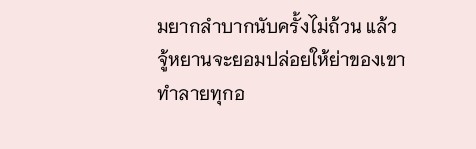มยากลำบากนับครั้งไม่ถ้วน แล้วจู้หยานจะยอมปล่อยให้ย่าของเขาทำลายทุกอ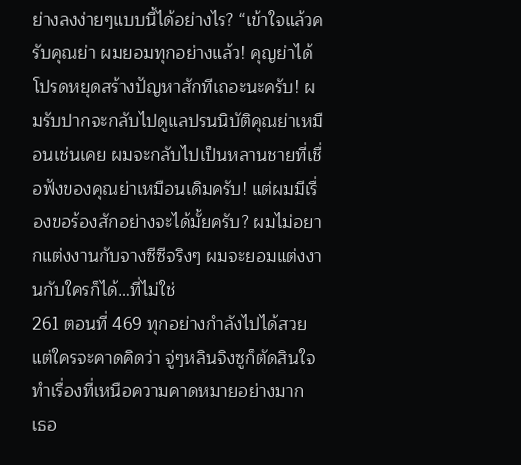ย่างลงง่ายๆแบบนี้ได้อย่างไร? “เข้าใจแล้วครับคุณย่า ผมยอมทุกอย่างแล้ว! คุญย่าได้โปรดหยุดสร้างปัญหาสักทีเถอะนะครับ! ผมรับปากจะกลับไปดูแลปรนนิบัติคุณย่าเหมือนเช่นเคย ผมจะกลับไปเป็นหลานชายที่เชื่อฟังของคุณย่าเหมือนเดิมครับ! แต่ผมมีเรื่องขอร้องสักอย่างจะได้มั้ยครับ? ผมไม่อยากแต่งงานกับจางซีซีจริงๆ ผมจะยอมแต่งงานกับใครก็ได้…ที่ไม่ใช่
261 ตอนที่ 469 ทุกอย่างกำลังไปได้สวย แต่ใครจะคาดคิดว่า จู่ๆหลินจิงซูก็ตัดสินใจทำเรื่องที่เหนือความคาดหมายอย่างมาก เธอ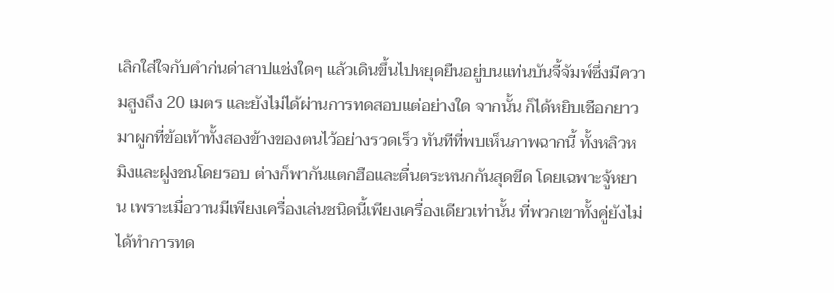เลิกใส่ใจกับคำก่นด่าสาปแช่งใดๆ แล้วเดินขึ้นไปหยุดยืนอยู่บนแท่นบันจี้จัมพ์ซึ่งมีความสูงถึง 20 เมตร และยังไม่ได้ผ่านการทดสอบแต่อย่างใด จากนั้น ก็ได้หยิบเชือกยาวมาผูกที่ข้อเท้าทั้งสองข้างของตนไว้อย่างรวดเร็ว ทันทีที่พบเห็นภาพฉากนี้ ทั้งหลิวหมิงและฝูงชนโดยรอบ ต่างก็พากันแตกฮือและตื่นตระหนกกันสุดขีด โดยเฉพาะจู้หยาน เพราะเมื่อวานมีเพียงเครื่องเล่นชนิดนี้เพียงเครื่องเดียวเท่านั้น ที่พวกเขาทั้งคู่ยังไม่ได้ทำการทด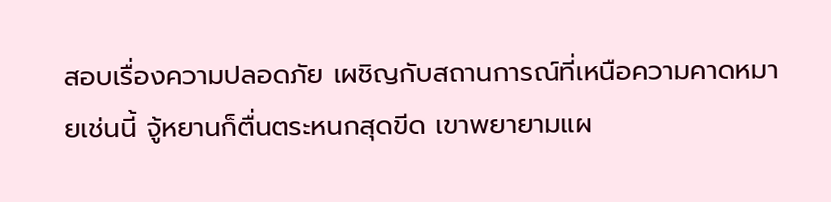สอบเรื่องความปลอดภัย เผชิญกับสถานการณ์ที่เหนือความคาดหมายเช่นนี้ จู้หยานก็ตื่นตระหนกสุดขีด เขาพยายามแผ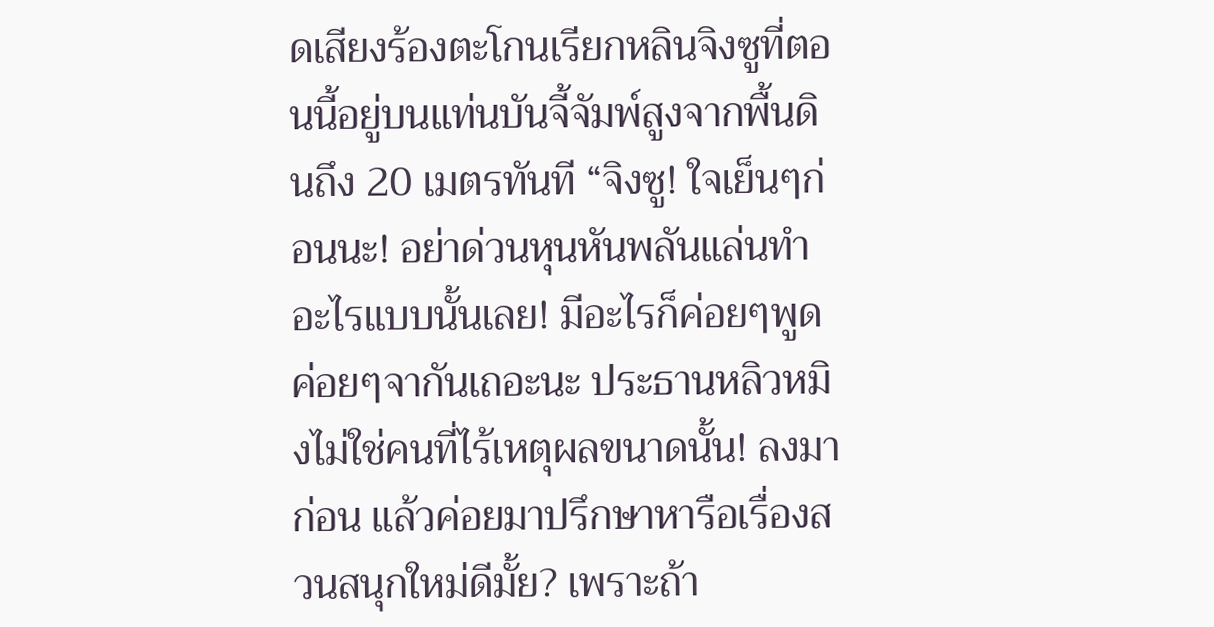ดเสียงร้องตะโกนเรียกหลินจิงซูที่ตอนนี้อยู่บนแท่นบันจี้จัมพ์สูงจากพื้นดินถึง 20 เมตรทันที “จิงซู! ใจเย็นๆก่อนนะ! อย่าด่วนหุนหันพลันแล่นทำอะไรแบบนั้นเลย! มีอะไรก็ค่อยๆพูดค่อยๆจากันเถอะนะ ประธานหลิวหมิงไม่ใช่คนที่ไร้เหตุผลขนาดนั้น! ลงมาก่อน แล้วค่อยมาปรึกษาหารือเรื่องสวนสนุกใหม่ดีมั้ย? เพราะถ้า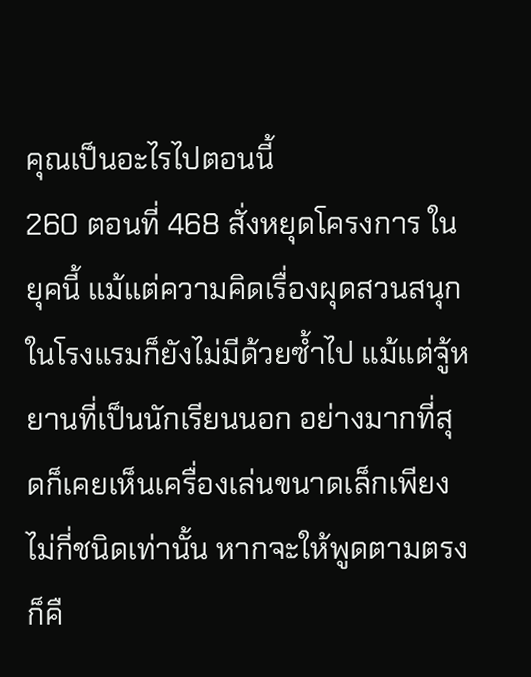คุณเป็นอะไรไปตอนนี้
260 ตอนที่ 468 สั่งหยุดโครงการ ในยุคนี้ แม้แต่ความคิดเรื่องผุดสวนสนุกในโรงแรมก็ยังไม่มีด้วยซ้ำไป แม้แต่จู้หยานที่เป็นนักเรียนนอก อย่างมากที่สุดก็เคยเห็นเครื่องเล่นขนาดเล็กเพียงไม่กี่ชนิดเท่านั้น หากจะให้พูดตามตรงก็คื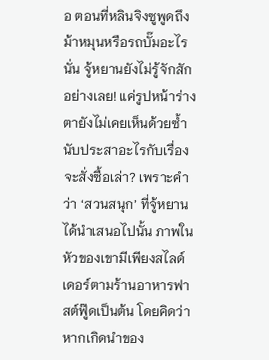อ ตอนที่หลินจิงซูพูดถึงม้าหมุนหรือรถบั๊มอะไรนั่น จู้หยานยังไม่รู้จักสักอย่างเลย! แค่รูปหน้าร่างตายังไม่เคยเห็นด้วยซ้ำ นับประสาอะไรกับเรื่องจะสั่งซื้อเล่า? เพราะคำว่า ‘สวนสนุก’ ที่จู้หยานได้นำเสนอไปนั้น ภาพในหัวของเขามีเพียงสไลด์เดอร์ตามร้านอาหารฟาสต์ฟู๊ดเป็นต้น โดยคิดว่าหากเกิดนำของ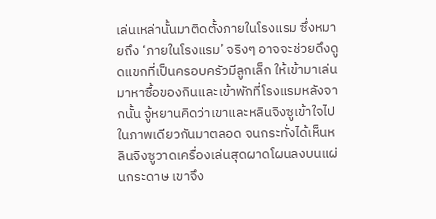เล่นเหล่านั้นมาติดตั้งภายในโรงแรม ซึ่งหมายถึง ‘ภายในโรงแรม’ จริงๆ อาจจะช่วยดึงดูดแขกที่เป็นครอบครัวมีลูกเล็ก ให้เข้ามาเล่นมาหาซื้อของกินและเข้าพักที่โรงแรมหลังจากนั้น จู้หยานคิดว่าเขาและหลินจิงซูเข้าใจไปในภาพเดียวกันมาตลอด จนกระทั่งได้เห็นหลินจิงซูวาดเครื่องเล่นสุดผาดโผนลงบนแผ่นกระดาษ เขาจึง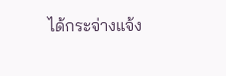ได้กระจ่างแจ้ง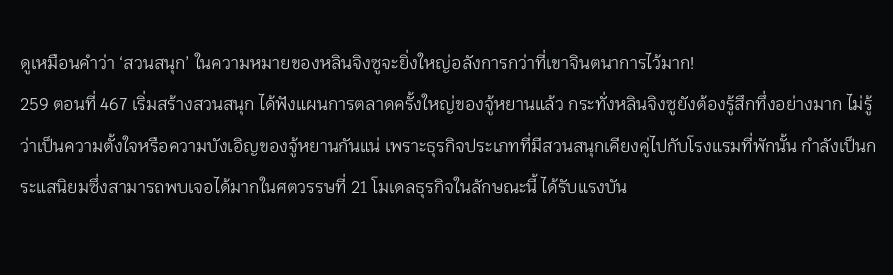ดูเหมือนคำว่า ‘สวนสนุก’ ในความหมายของหลินจิงซูจะยิ่งใหญ่อลังการกว่าที่เขาจินตนาการไว้มาก!
259 ตอนที่ 467 เริ่มสร้างสวนสนุก ได้ฟังแผนการตลาดครั้งใหญ่ของจู้หยานแล้ว กระทั่งหลินจิงซูยังต้องรู้สึกทึ่งอย่างมาก ไม่รู้ว่าเป็นความตั้งใจหรือความบังเอิญของจู้หยานกันแน่ เพราะธุรกิจประเภทที่มีสวนสนุกเคียงคู่ไปกับโรงแรมที่พักนั้น กำลังเป็นกระแสนิยมซึ่งสามารถพบเจอได้มากในศตวรรษที่ 21 โมเดลธุรกิจในลักษณะนี้ ได้รับแรงบัน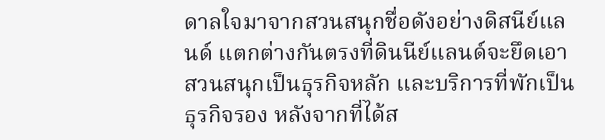ดาลใจมาจากสวนสนุกชื่อดังอย่างดิสนีย์แลนด์ แตกต่างกันตรงที่ดินนีย์แลนด์จะยึดเอาสวนสนุกเป็นธุรกิจหลัก และบริการที่พักเป็นธุรกิจรอง หลังจากที่ได้ส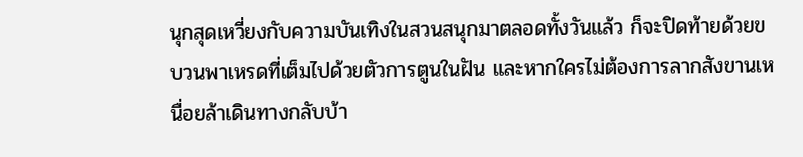นุกสุดเหวี่ยงกับความบันเทิงในสวนสนุกมาตลอดทั้งวันแล้ว ก็จะปิดท้ายด้วยขบวนพาเหรดที่เต็มไปด้วยตัวการตูนในฝัน และหากใครไม่ต้องการลากสังขานเหนื่อยล้าเดินทางกลับบ้า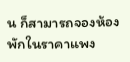น ก็สามารถจองห้องพักในราคาแพง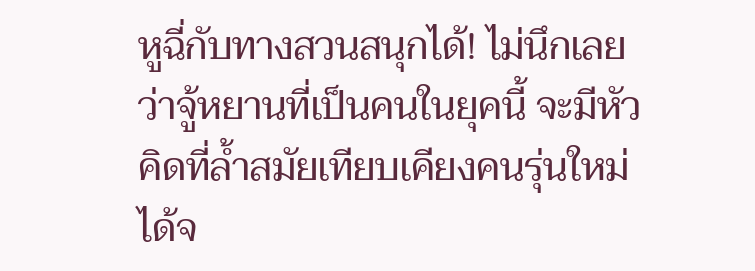หูฉี่กับทางสวนสนุกได้! ไม่นึกเลยว่าจู้หยานที่เป็นคนในยุคนี้ จะมีหัวคิดที่ล้ำสมัยเทียบเคียงคนรุ่นใหม่ได้จ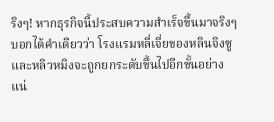ริงๆ! หากธุรกิจนี้ประสบความสำเร็จขึ้นมาจริงๆ บอกได้คำเดียวว่า โรงแรมหลี่เจี่ยของหลินจิงซูและหลิวหมิงจะถูกยกระดับขึ้นไปอีกขั้นอย่างแน่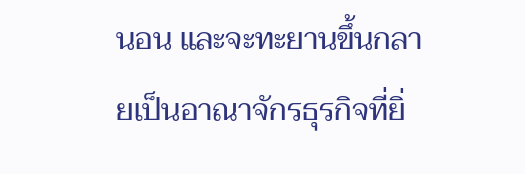นอน และจะทะยานขึ้นกลายเป็นอาณาจักรธุรกิจที่ยิ่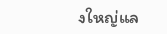งใหญ่แล